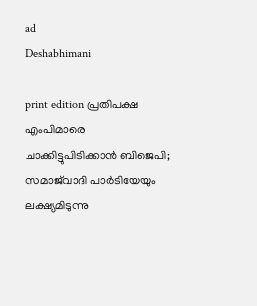ad
Deshabhimani

print edition പ്രതിപക്ഷ എംപിമാരെ ചാക്കിട്ടുപിടിക്കാന്‍ ബിജെപി; സമാജ്‌വാദി പാർടിയേയും ലക്ഷ്യമിടുന്നു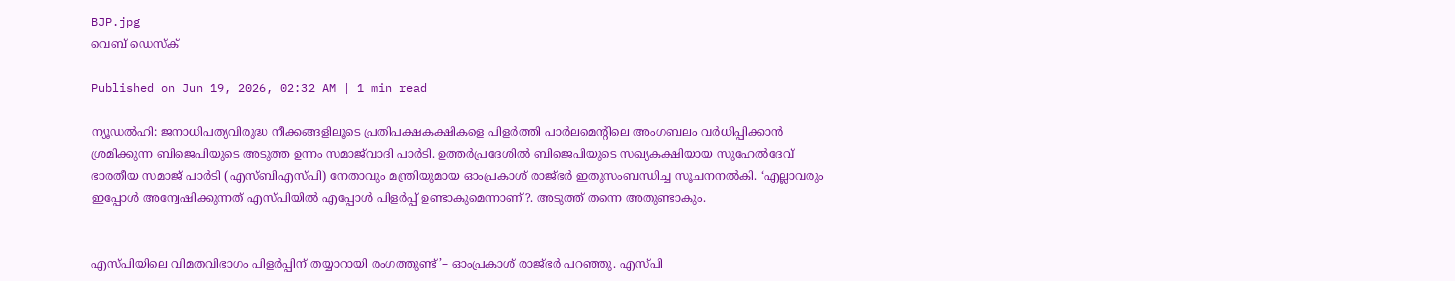BJP.jpg
വെബ് ഡെസ്ക്

Published on Jun 19, 2026, 02:32 AM | 1 min read

ന്യൂഡൽഹി: ജനാധിപത്യവിരുദ്ധ നീക്കങ്ങളിലൂടെ പ്രതിപക്ഷകക്ഷികളെ പിളർത്തി പാർലമെന്റിലെ അംഗബലം വർധിപ്പിക്കാൻ ശ്രമിക്കുന്ന ബിജെപിയുടെ അടുത്ത ഉന്നം സമാജ്‌വാദി പാർടി. ഉത്തർപ്രദേശിൽ ബിജെപിയുടെ സഖ്യകക്ഷിയായ സുഹേൽദേവ്‌ ഭാരതീയ സമാജ്‌ പാർടി (എസ്‌ബിഎസ്‌പി) നേതാവും മന്ത്രിയുമായ ഓംപ്രകാശ്‌ രാജ്‌ഭർ ഇതുസംബന്ധിച്ച സൂചനനൽകി. ‘എല്ലാവരും ഇപ്പോൾ അന്വേഷിക്കുന്നത്‌ എസ്‌പിയിൽ എപ്പോൾ പിളർപ്പ്‌ ഉണ്ടാകുമെന്നാണ്‌?. അടുത്ത്‌ തന്നെ അതുണ്ടാകും.


എസ്‌പിയിലെ വിമതവിഭാഗം പിളർപ്പിന്‌ തയ്യാറായി രംഗത്തുണ്ട്‌’– ഓംപ്രകാശ്‌ രാജ്‌ഭർ പറഞ്ഞു. എസ്‌പി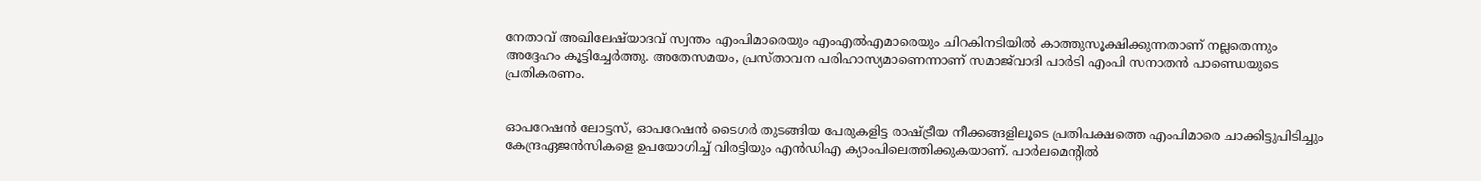നേതാവ്‌ അഖിലേഷ്‌യാദവ്‌ സ്വന്തം എംപിമാരെയും എംഎൽഎമാരെയും ചിറകിനടിയിൽ കാത്തുസൂക്ഷിക്കുന്നതാണ്‌ നല്ലതെന്നും അദ്ദേഹം ക‍ൂട്ടിച്ചേർത്തു. അതേസമയം, പ്രസ്‌താവന പരിഹാസ്യമാണെന്നാണ്‌ സമാജ്‌വാദി പാർടി എംപി സനാതൻ പാണ്ഡെയുടെ പ്രതികരണം.


ഓപറേഷൻ ലോട്ടസ്‌, ഓപറേഷൻ ടൈഗർ തുടങ്ങിയ പേരുകളിട്ട രാഷ്ട്രീയ നീക്കങ്ങളില‍ൂടെ പ്രതിപക്ഷത്തെ എംപിമാരെ ചാക്കിട്ടുപിടിച്ചും കേന്ദ്രഏജൻസികളെ ഉപയോഗിച്ച്‌ വിരട്ടിയും എൻഡിഎ ക്യാംപിലെത്തിക്കുകയാണ്‌. പാർലമെന്റിൽ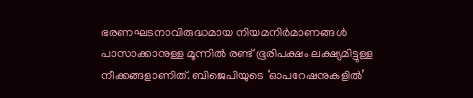ഭരണഘടനാവിരുദ്ധമായ നിയമനിർമാണങ്ങൾ പാസാക്കാനുള്ള മൂന്നിൽ രണ്ട്‌ ഭൂരിപക്ഷം ലക്ഷ്യമിട്ടുള്ള നീക്കങ്ങളാണിത്‌. ബിജെപിയുടെ ‘ഓപറേഷനുകളിൽ’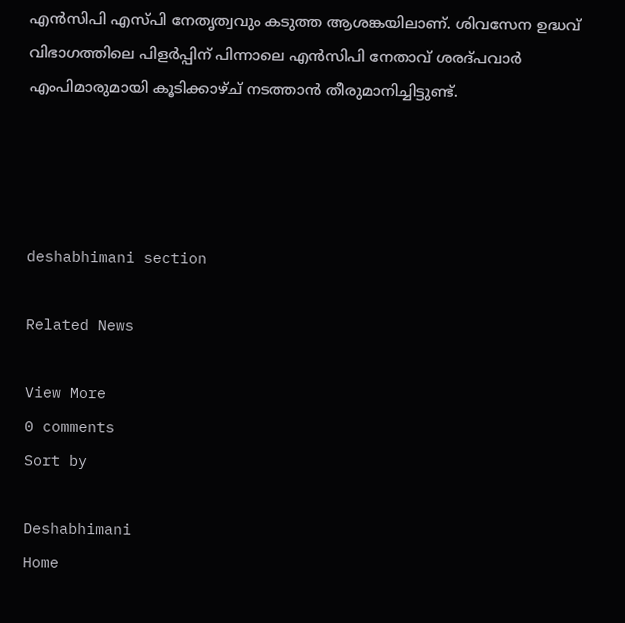എൻസിപി എസ്പി നേതൃത്വവും കടുത്ത ആശങ്കയിലാണ്‌. ശിവസേന ഉദ്ധവ്‌ വിഭാഗത്തിലെ പിളർപ്പിന്‌ പിന്നാലെ എൻസിപി നേതാവ്‌ ശരദ്‌പവാർ എംപിമാരുമായി കൂടിക്കാഴ്ച് നടത്താൻ തീരുമാനിച്ചിട്ടുണ്ട്‌.




deshabhimani section

Related News

View More
0 comments
Sort by

Deshabhimani
Home